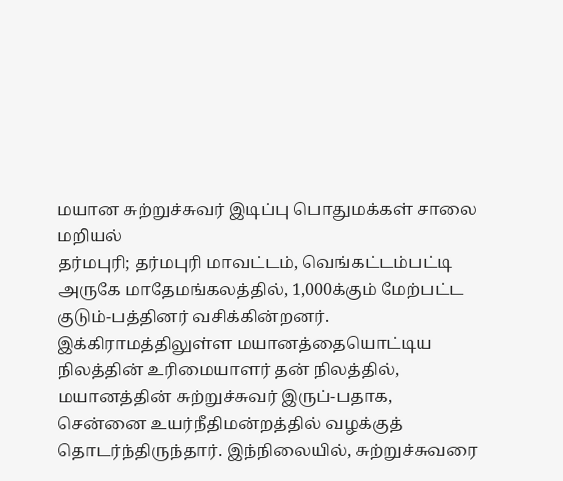மயான சுற்றுச்சுவர் இடிப்பு பொதுமக்கள் சாலை மறியல்
தர்மபுரி; தர்மபுரி மாவட்டம், வெங்கட்டம்பட்டி அருகே மாதேமங்கலத்தில், 1,000க்கும் மேற்பட்ட குடும்-பத்தினர் வசிக்கின்றனர். இக்கிராமத்திலுள்ள மயானத்தையொட்டிய நிலத்தின் உரிமையாளர் தன் நிலத்தில், மயானத்தின் சுற்றுச்சுவர் இருப்-பதாக, சென்னை உயர்நீதிமன்றத்தில் வழக்குத் தொடர்ந்திருந்தார். இந்நிலையில், சுற்றுச்சுவரை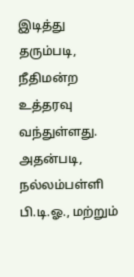இடித்து தரும்படி, நீதிமன்ற உத்தரவு வந்துள்ளது.
அதன்படி, நல்லம்பள்ளி பி.டி.ஓ., மற்றும்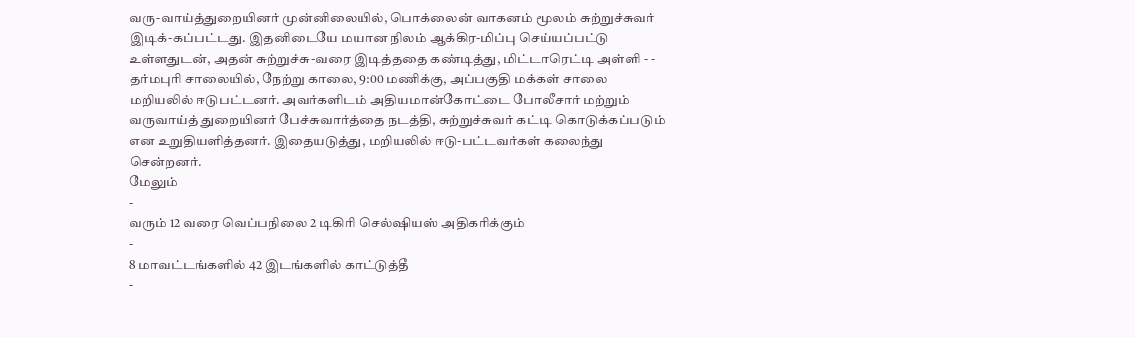வரு-வாய்த்துறையினர் முன்னிலையில், பொக்லைன் வாகனம் மூலம் சுற்றுச்சுவர் இடிக்-கப்பட்டது. இதனிடையே மயான நிலம் ஆக்கிர-மிப்பு செய்யப்பட்டு உள்ளதுடன், அதன் சுற்றுச்சு-வரை இடித்ததை கண்டித்து, மிட்டாரெட்டி அள்ளி - - தர்மபுரி சாலையில், நேற்று காலை, 9:00 மணிக்கு, அப்பகுதி மக்கள் சாலை மறியலில் ஈடுபட்டனர். அவர்களிடம் அதியமான்கோட்டை போலீசார் மற்றும் வருவாய்த் துறையினர் பேச்சுவார்த்தை நடத்தி, சுற்றுச்சுவர் கட்டி கொடுக்கப்படும் என உறுதியளித்தனர். இதையடுத்து, மறியலில் ஈடு-பட்டவர்கள் கலைந்து சென்றனர்.
மேலும்
-
வரும் 12 வரை வெப்பநிலை 2 டிகிரி செல்ஷியஸ் அதிகரிக்கும்
-
8 மாவட்டங்களில் 42 இடங்களில் காட்டுத்தீ
-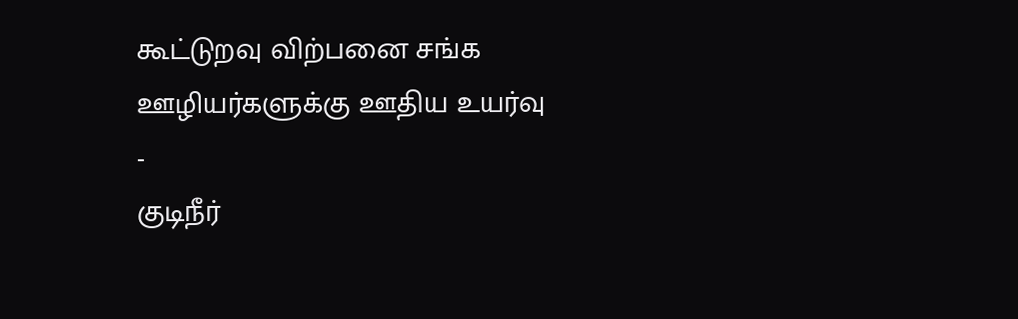கூட்டுறவு விற்பனை சங்க ஊழியர்களுக்கு ஊதிய உயர்வு
-
குடிநீர்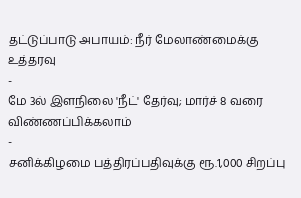தட்டுப்பாடு அபாயம்: நீர் மேலாண்மைக்கு உத்தரவு
-
மே 3ல் இளநிலை 'நீட்' தேர்வு; மார்ச் 8 வரை விண்ணப்பிக்கலாம்
-
சனிக்கிழமை பத்திரப்பதிவுக்கு ரூ.1,000 சிறப்பு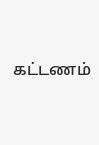கட்டணம்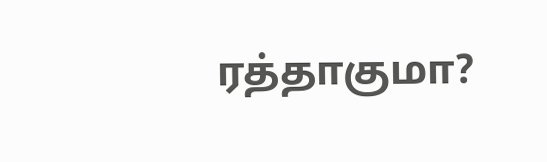ரத்தாகுமா?